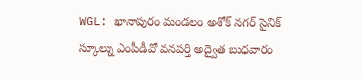WGL: ఖానాపురం మండలం అశోక్ నగర్ సైనిక్ స్కూల్ను ఎంపీడీవో వనపర్తి అద్వైత బుధవారం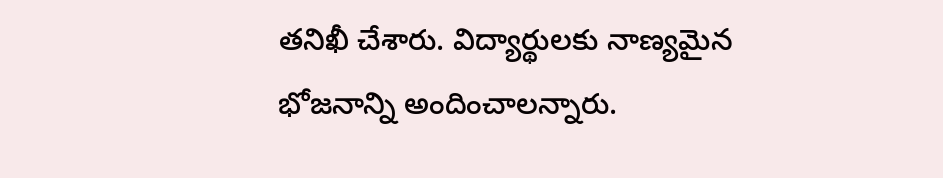తనిఖీ చేశారు. విద్యార్థులకు నాణ్యమైన భోజనాన్ని అందించాలన్నారు.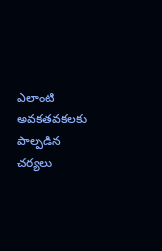ఎలాంటి అవకతవకలకు పాల్పడిన చర్యలు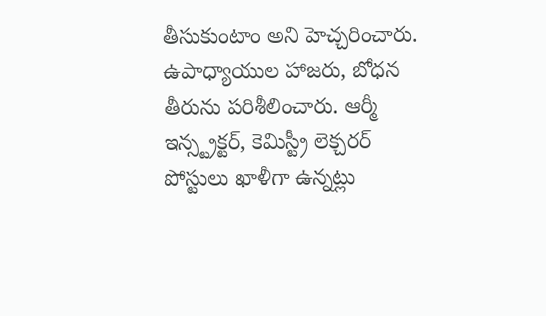తీసుకుంటాం అని హెచ్చరించారు. ఉపాధ్యాయుల హాజరు, బోధన తీరును పరిశీలించారు. ఆర్మీ ఇన్స్ట్రక్టర్, కెమిస్ట్రీ లెక్చరర్ పోస్టులు ఖాళీగా ఉన్నట్లు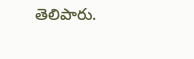తెలిపారు.